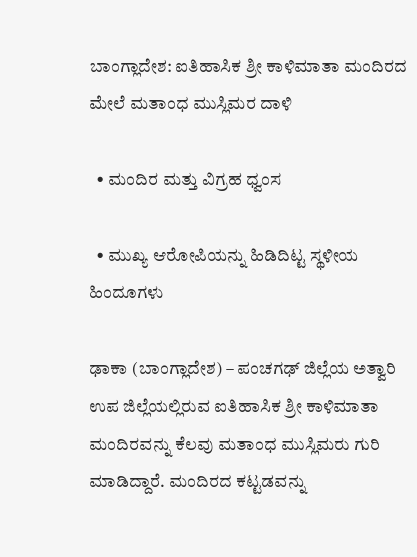ಬಾಂಗ್ಲಾದೇಶ: ಐತಿಹಾಸಿಕ ಶ್ರೀ ಕಾಳಿಮಾತಾ ಮಂದಿರದ ಮೇಲೆ ಮತಾಂಧ ಮುಸ್ಲಿಮರ ದಾಳಿ

  • ಮಂದಿರ ಮತ್ತು ವಿಗ್ರಹ ಧ್ವಂಸ

  • ಮುಖ್ಯ ಆರೋಪಿಯನ್ನು ಹಿಡಿದಿಟ್ಟ ಸ್ಥಳೀಯ ಹಿಂದೂಗಳು

ಢಾಕಾ (ಬಾಂಗ್ಲಾದೇಶ) – ಪಂಚಗಢ್ ಜಿಲ್ಲೆಯ ಅತ್ವಾರಿ ಉಪ ಜಿಲ್ಲೆಯಲ್ಲಿರುವ ಐತಿಹಾಸಿಕ ಶ್ರೀ ಕಾಳಿಮಾತಾ ಮಂದಿರವನ್ನು ಕೆಲವು ಮತಾಂಧ ಮುಸ್ಲಿಮರು ಗುರಿ ಮಾಡಿದ್ದಾರೆ. ಮಂದಿರದ ಕಟ್ಟಡವನ್ನು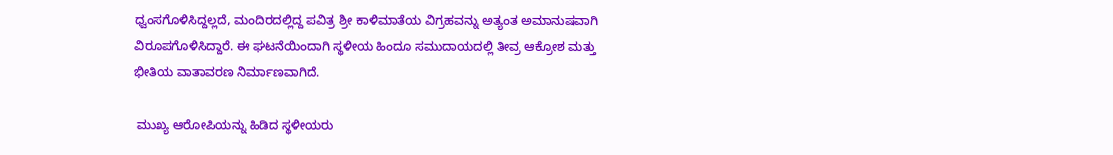ಧ್ವಂಸಗೊಳಿಸಿದ್ದಲ್ಲದೆ, ಮಂದಿರದಲ್ಲಿದ್ದ ಪವಿತ್ರ ಶ್ರೀ ಕಾಳಿಮಾತೆಯ ವಿಗ್ರಹವನ್ನು ಅತ್ಯಂತ ಅಮಾನುಷವಾಗಿ ವಿರೂಪಗೊಳಿಸಿದ್ದಾರೆ. ಈ ಘಟನೆಯಿಂದಾಗಿ ಸ್ಥಳೀಯ ಹಿಂದೂ ಸಮುದಾಯದಲ್ಲಿ ತೀವ್ರ ಆಕ್ರೋಶ ಮತ್ತು ಭೀತಿಯ ವಾತಾವರಣ ನಿರ್ಮಾಣವಾಗಿದೆ.

 ಮುಖ್ಯ ಆರೋಪಿಯನ್ನು ಹಿಡಿದ ಸ್ಥಳೀಯರು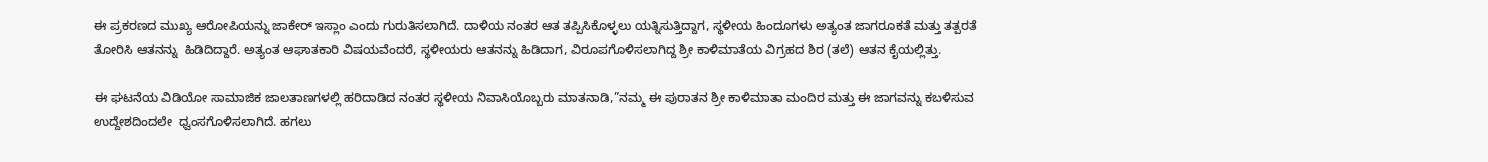ಈ ಪ್ರಕರಣದ ಮುಖ್ಯ ಆರೋಪಿಯನ್ನು ಜಾಕೇರ್ ಇಸ್ಲಾಂ ಎಂದು ಗುರುತಿಸಲಾಗಿದೆ. ದಾಳಿಯ ನಂತರ ಆತ ತಪ್ಪಿಸಿಕೊಳ್ಳಲು ಯತ್ನಿಸುತ್ತಿದ್ದಾಗ, ಸ್ಥಳೀಯ ಹಿಂದೂಗಳು ಅತ್ಯಂತ ಜಾಗರೂಕತೆ ಮತ್ತು ತತ್ಪರತೆ ತೋರಿಸಿ ಆತನನ್ನು  ಹಿಡಿದಿದ್ದಾರೆ. ಅತ್ಯಂತ ಆಘಾತಕಾರಿ ವಿಷಯವೆಂದರೆ, ಸ್ಥಳೀಯರು ಆತನನ್ನು ಹಿಡಿದಾಗ, ವಿರೂಪಗೊಳಿಸಲಾಗಿದ್ದ ಶ್ರೀ ಕಾಳಿಮಾತೆಯ ವಿಗ್ರಹದ ಶಿರ (ತಲೆ) ಆತನ ಕೈಯಲ್ಲಿತ್ತು.

ಈ ಘಟನೆಯ ವಿಡಿಯೋ ಸಾಮಾಜಿಕ ಜಾಲತಾಣಗಳಲ್ಲಿ ಹರಿದಾಡಿದ ನಂತರ ಸ್ಥಳೀಯ ನಿವಾಸಿಯೊಬ್ಬರು ಮಾತನಾಡಿ,”ನಮ್ಮ ಈ ಪುರಾತನ ಶ್ರೀ ಕಾಳಿಮಾತಾ ಮಂದಿರ ಮತ್ತು ಈ ಜಾಗವನ್ನು ಕಬಳಿಸುವ ಉದ್ದೇಶದಿಂದಲೇ  ಧ್ವಂಸಗೊಳಿಸಲಾಗಿದೆ. ಹಗಲು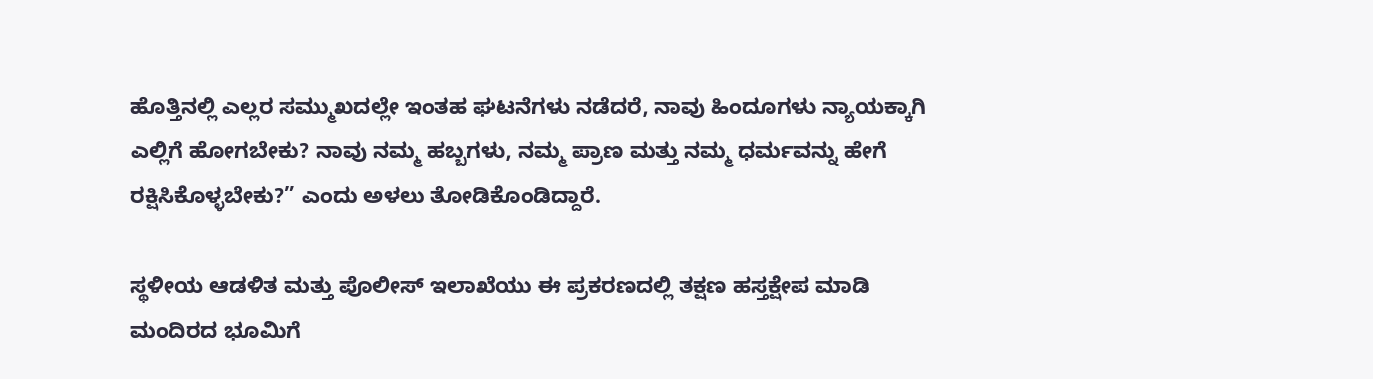ಹೊತ್ತಿನಲ್ಲಿ ಎಲ್ಲರ ಸಮ್ಮುಖದಲ್ಲೇ ಇಂತಹ ಘಟನೆಗಳು ನಡೆದರೆ, ನಾವು ಹಿಂದೂಗಳು ನ್ಯಾಯಕ್ಕಾಗಿ ಎಲ್ಲಿಗೆ ಹೋಗಬೇಕು? ನಾವು ನಮ್ಮ ಹಬ್ಬಗಳು, ನಮ್ಮ ಪ್ರಾಣ ಮತ್ತು ನಮ್ಮ ಧರ್ಮವನ್ನು ಹೇಗೆ ರಕ್ಷಿಸಿಕೊಳ್ಳಬೇಕು?” ಎಂದು ಅಳಲು ತೋಡಿಕೊಂಡಿದ್ದಾರೆ.

ಸ್ಥಳೀಯ ಆಡಳಿತ ಮತ್ತು ಪೊಲೀಸ್ ಇಲಾಖೆಯು ಈ ಪ್ರಕರಣದಲ್ಲಿ ತಕ್ಷಣ ಹಸ್ತಕ್ಷೇಪ ಮಾಡಿ ಮಂದಿರದ ಭೂಮಿಗೆ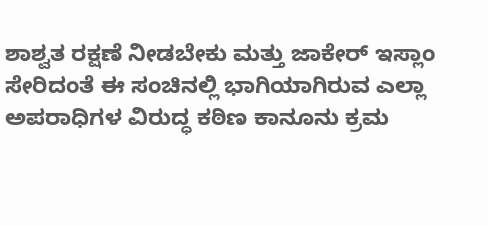ಶಾಶ್ವತ ರಕ್ಷಣೆ ನೀಡಬೇಕು ಮತ್ತು ಜಾಕೇರ್ ಇಸ್ಲಾಂ ಸೇರಿದಂತೆ ಈ ಸಂಚಿನಲ್ಲಿ ಭಾಗಿಯಾಗಿರುವ ಎಲ್ಲಾ ಅಪರಾಧಿಗಳ ವಿರುದ್ಧ ಕಠಿಣ ಕಾನೂನು ಕ್ರಮ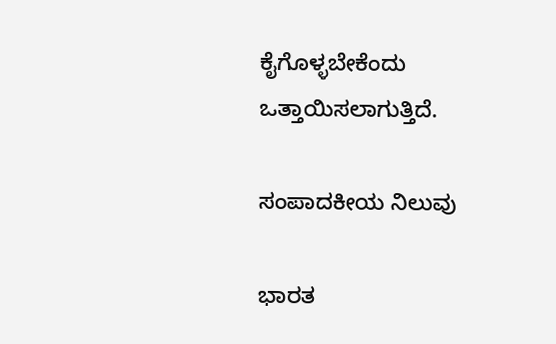ಕೈಗೊಳ್ಳಬೇಕೆಂದು ಒತ್ತಾಯಿಸಲಾಗುತ್ತಿದೆ.

ಸಂಪಾದಕೀಯ ನಿಲುವು

ಭಾರತ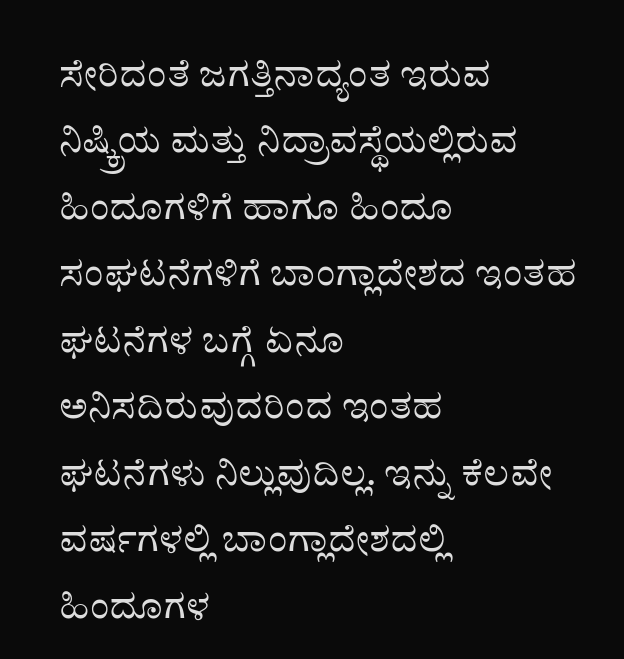ಸೇರಿದಂತೆ ಜಗತ್ತಿನಾದ್ಯಂತ ಇರುವ ನಿಷ್ಕ್ರಿಯ ಮತ್ತು ನಿದ್ರಾವಸ್ಥೆಯಲ್ಲಿರುವ ಹಿಂದೂಗಳಿಗೆ ಹಾಗೂ ಹಿಂದೂ ಸಂಘಟನೆಗಳಿಗೆ ಬಾಂಗ್ಲಾದೇಶದ ಇಂತಹ ಘಟನೆಗಳ ಬಗ್ಗೆ ಏನೂ ಅನಿಸದಿರುವುದರಿಂದ ಇಂತಹ ಘಟನೆಗಳು ನಿಲ್ಲುವುದಿಲ್ಲ. ಇನ್ನು ಕೆಲವೇ ವರ್ಷಗಳಲ್ಲಿ ಬಾಂಗ್ಲಾದೇಶದಲ್ಲಿ ಹಿಂದೂಗಳ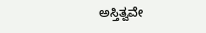ಅಸ್ತಿತ್ವವೇ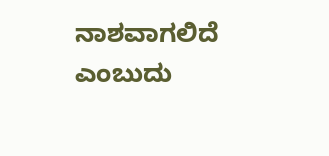ನಾಶವಾಗಲಿದೆ ಎಂಬುದು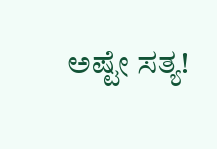ಅಷ್ಟೇ ಸತ್ಯ!